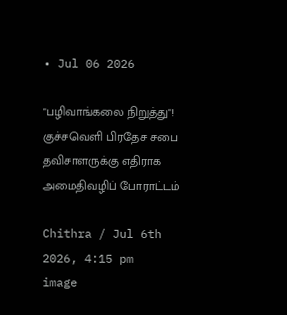• Jul 06 2026

"பழிவாங்கலை நிறுத்து"! குச்சவெளி பிரதேச சபை தவிசாளருக்கு எதிராக அமைதிவழிப் போராட்டம்

Chithra / Jul 6th 2026, 4:15 pm
image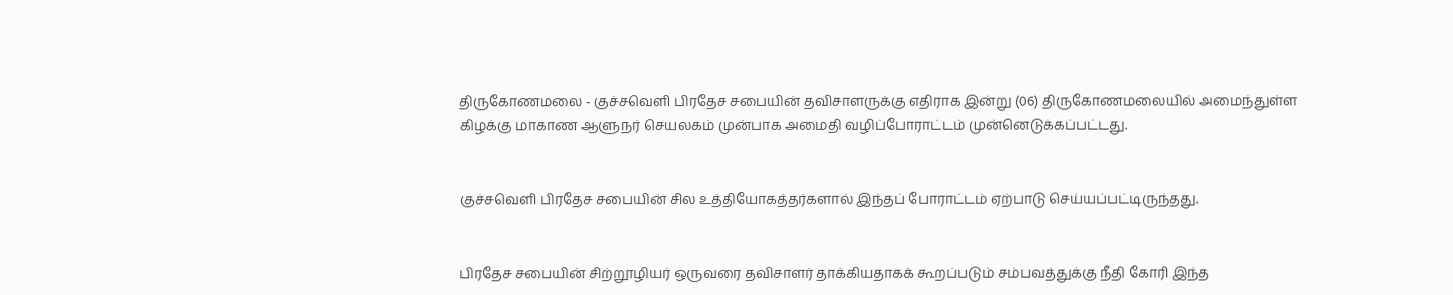திருகோணமலை - குச்சவெளி பிரதேச சபையின் தவிசாளருக்கு எதிராக இன்று (06) திருகோணமலையில் அமைந்துள்ள கிழக்கு மாகாண ஆளுநர் செயலகம் முன்பாக அமைதி வழிப்போராட்டம் முன்னெடுக்கப்பட்டது.


குச்சவெளி பிரதேச சபையின் சில உத்தியோகத்தர்களால் இந்தப் போராட்டம் ஏற்பாடு செய்யப்பட்டிருந்தது.


பிரதேச சபையின் சிற்றூழியர் ஒருவரை தவிசாளர் தாக்கியதாகக் கூறப்படும் சம்பவத்துக்கு நீதி கோரி இந்த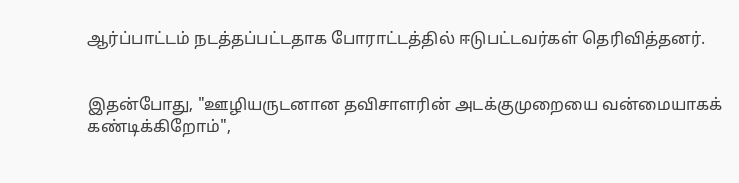ஆர்ப்பாட்டம் நடத்தப்பட்டதாக போராட்டத்தில் ஈடுபட்டவர்கள் தெரிவித்தனர்.


இதன்போது, "ஊழியருடனான தவிசாளரின் அடக்குமுறையை வன்மையாகக் கண்டிக்கிறோம்",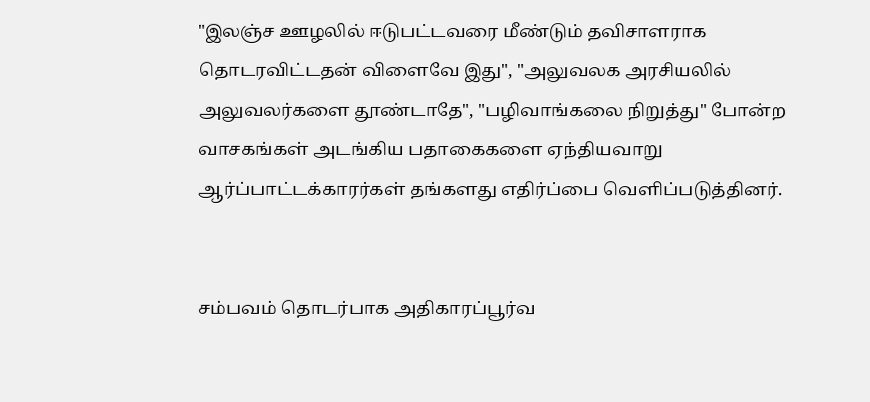"இலஞ்ச ஊழலில் ஈடுபட்டவரை மீண்டும் தவிசாளராக தொடரவிட்டதன் விளைவே இது", "அலுவலக அரசியலில் அலுவலர்களை தூண்டாதே", "பழிவாங்கலை நிறுத்து" போன்ற வாசகங்கள் அடங்கிய பதாகைகளை ஏந்தியவாறு ஆர்ப்பாட்டக்காரர்கள் தங்களது எதிர்ப்பை வெளிப்படுத்தினர்.


சம்பவம் தொடர்பாக அதிகாரப்பூர்வ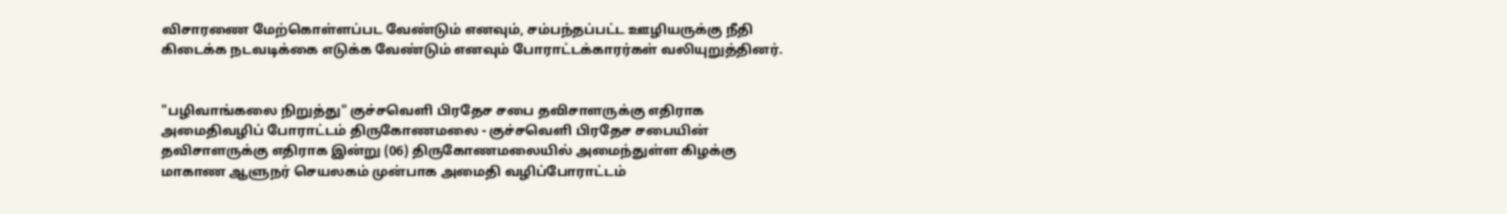விசாரணை மேற்கொள்ளப்பட வேண்டும் எனவும், சம்பந்தப்பட்ட ஊழியருக்கு நீதி கிடைக்க நடவடிக்கை எடுக்க வேண்டும் எனவும் போராட்டக்காரர்கள் வலியுறுத்தினர்.


"பழிவாங்கலை நிறுத்து" குச்சவெளி பிரதேச சபை தவிசாளருக்கு எதிராக அமைதிவழிப் போராட்டம் திருகோணமலை - குச்சவெளி பிரதேச சபையின் தவிசாளருக்கு எதிராக இன்று (06) திருகோணமலையில் அமைந்துள்ள கிழக்கு மாகாண ஆளுநர் செயலகம் முன்பாக அமைதி வழிப்போராட்டம்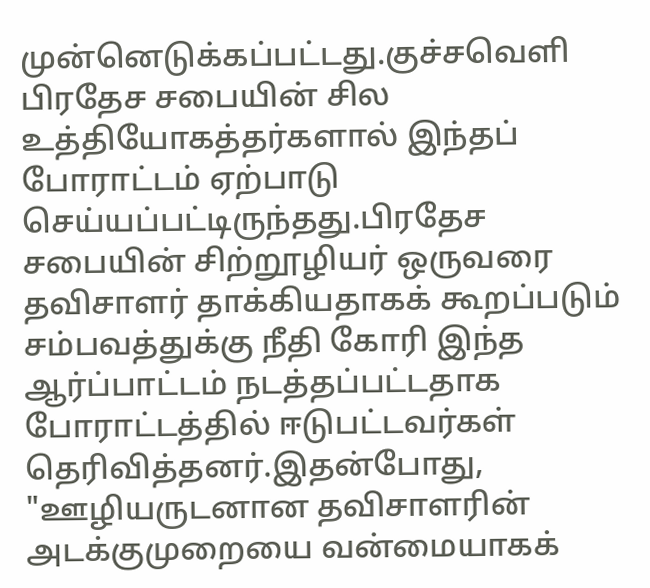முன்னெடுக்கப்பட்டது.குச்சவெளி பிரதேச சபையின் சில உத்தியோகத்தர்களால் இந்தப் போராட்டம் ஏற்பாடு செய்யப்பட்டிருந்தது.பிரதேச சபையின் சிற்றூழியர் ஒருவரை தவிசாளர் தாக்கியதாகக் கூறப்படும் சம்பவத்துக்கு நீதி கோரி இந்த ஆர்ப்பாட்டம் நடத்தப்பட்டதாக போராட்டத்தில் ஈடுபட்டவர்கள் தெரிவித்தனர்.இதன்போது, "ஊழியருடனான தவிசாளரின் அடக்குமுறையை வன்மையாகக்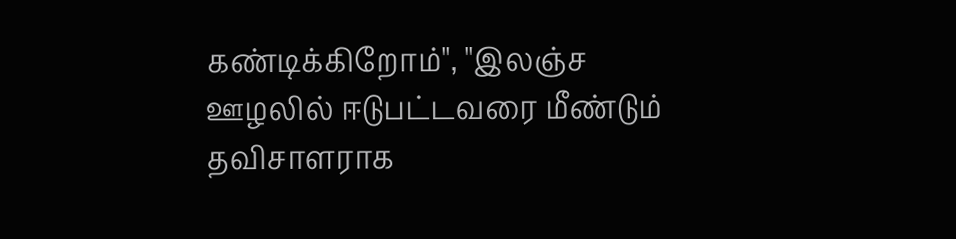கண்டிக்கிறோம்", "இலஞ்ச ஊழலில் ஈடுபட்டவரை மீண்டும் தவிசாளராக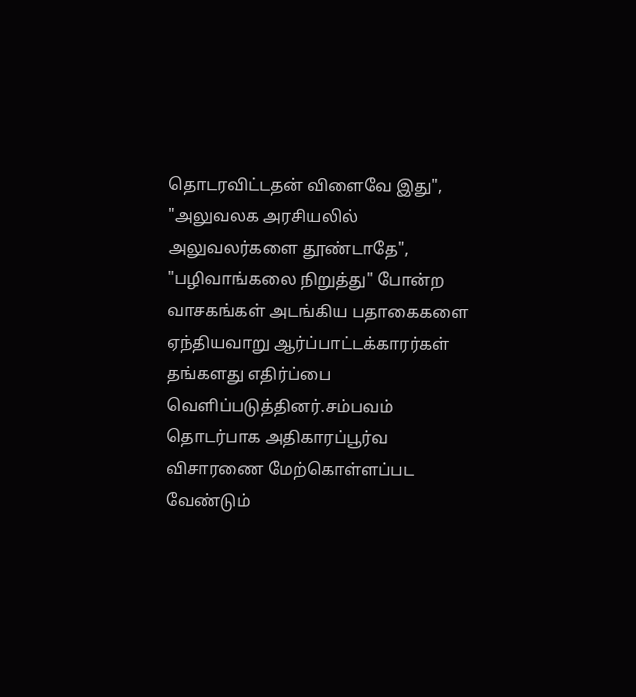தொடரவிட்டதன் விளைவே இது", "அலுவலக அரசியலில் அலுவலர்களை தூண்டாதே", "பழிவாங்கலை நிறுத்து" போன்ற வாசகங்கள் அடங்கிய பதாகைகளை ஏந்தியவாறு ஆர்ப்பாட்டக்காரர்கள் தங்களது எதிர்ப்பை வெளிப்படுத்தினர்.சம்பவம் தொடர்பாக அதிகாரப்பூர்வ விசாரணை மேற்கொள்ளப்பட வேண்டும்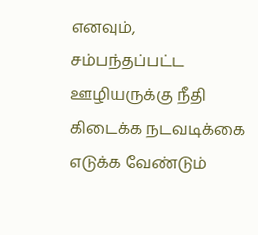எனவும், சம்பந்தப்பட்ட ஊழியருக்கு நீதி கிடைக்க நடவடிக்கை எடுக்க வேண்டும்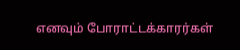எனவும் போராட்டக்காரர்கள்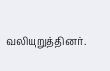வலியுறுத்தினர்.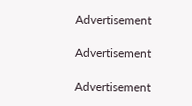Advertisement

Advertisement

Advertisement